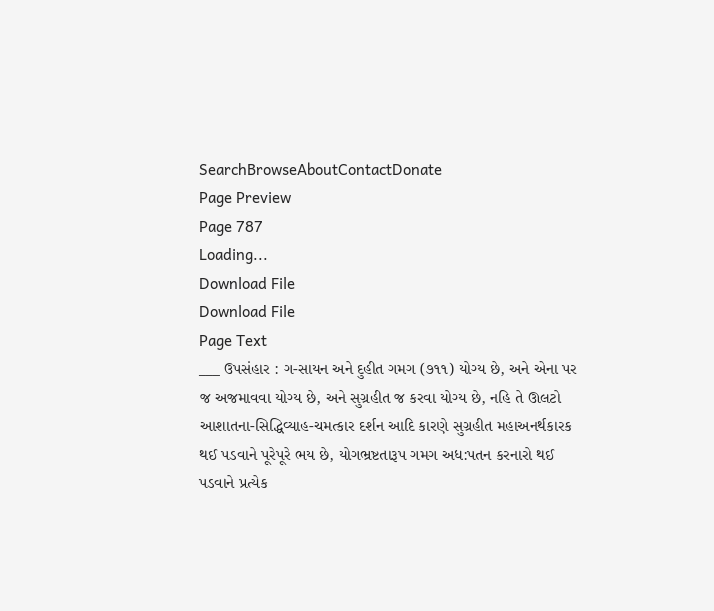SearchBrowseAboutContactDonate
Page Preview
Page 787
Loading...
Download File
Download File
Page Text
___ ઉપસંહાર : ગ-સાયન અને દુહીત ગમગ (૭૧૧) યોગ્ય છે, અને એના પર જ અજમાવવા યોગ્ય છે, અને સુગ્રહીત જ કરવા યોગ્ય છે, નહિ તે ઊલટો આશાતના-સિદ્ધિવ્યાહ-ચમત્કાર દર્શન આદિ કારણે સુગ્રહીત મહાઅનર્થકારક થઈ પડવાને પૂરેપૂરે ભય છે, યોગભ્રષ્ટતારૂપ ગમગ અધ:પતન કરનારો થઈ પડવાને પ્રત્યેક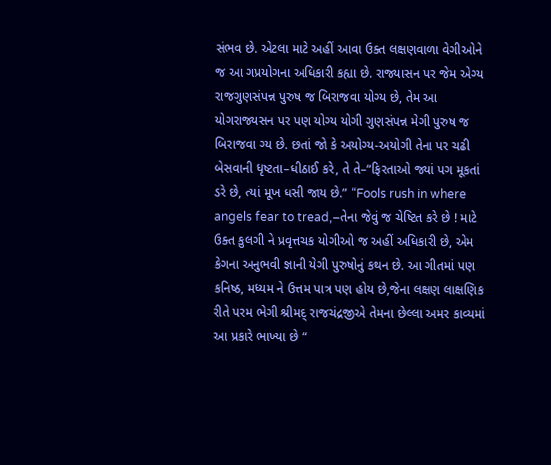સંભવ છે. એટલા માટે અહીં આવા ઉક્ત લક્ષણવાળા વેગીઓને જ આ ગપ્રયોગના અધિકારી કહ્યા છે. રાજ્યાસન પર જેમ એગ્ય રાજગુણસંપન્ન પુરુષ જ બિરાજવા યોગ્ય છે, તેમ આ યોગરાજ્યસન પર પણ યોગ્ય યોગી ગુણસંપન્ન મેગી પુરુષ જ બિરાજવા ગ્ય છે. છતાં જો કે અયોગ્ય-અયોગી તેના પર ચઢી બેસવાની ધૃષ્ટતા–ધીઠાઈ કરે, તે તે–“ફિરતાઓ જ્યાં પગ મૂકતાં ડરે છે, ત્યાં મૂખ ધસી જાય છે.” “Fools rush in where angels fear to tread,–તેના જેવું જ ચેષ્ટિત કરે છે ! માટે ઉક્ત કુલગી ને પ્રવૃત્તચક યોગીઓ જ અહીં અધિકારી છે, એમ કેગના અનુભવી જ્ઞાની યેગી પુરુષોનું કથન છે. આ ગીતમાં પણ કનિષ્ઠ, મધ્યમ ને ઉત્તમ પાત્ર પણ હોય છે,જેના લક્ષણ લાક્ષણિક રીતે પરમ ભેગી શ્રીમદ્ રાજચંદ્રજીએ તેમના છેલ્લા અમર કાવ્યમાં આ પ્રકારે ભાખ્યા છે “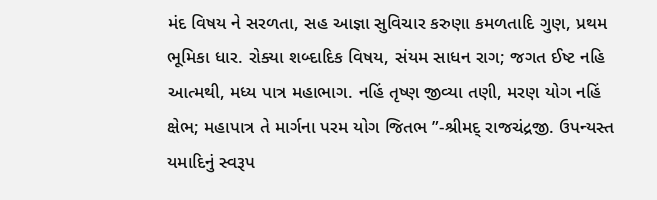મંદ વિષય ને સરળતા, સહ આજ્ઞા સુવિચાર કરુણા કમળતાદિ ગુણ, પ્રથમ ભૂમિકા ધાર. રોક્યા શબ્દાદિક વિષય, સંયમ સાધન રાગ; જગત ઈષ્ટ નહિ આત્મથી, મધ્ય પાત્ર મહાભાગ. નહિં તૃષ્ણ જીવ્યા તણી, મરણ યોગ નહિં ક્ષેભ; મહાપાત્ર તે માર્ગના પરમ યોગ જિતભ ”-શ્રીમદ્ રાજચંદ્રજી. ઉપન્યસ્ત યમાદિનું સ્વરૂપ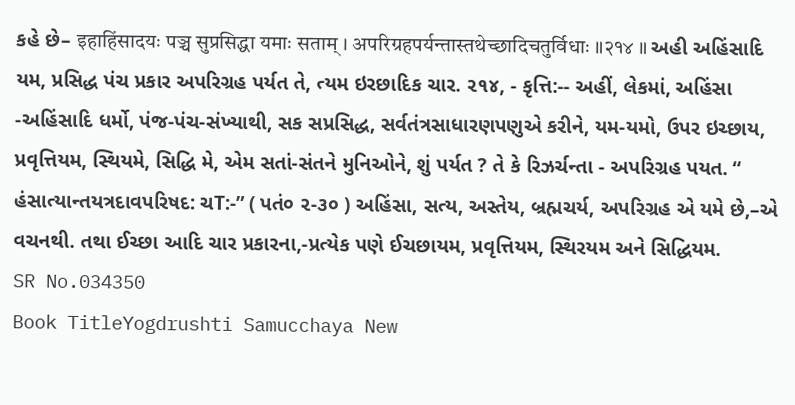કહે છે– इहाहिंसादयः पञ्च सुप्रसिद्धा यमाः सताम् । अपरिग्रहपर्यन्तास्तथेच्छादिचतुर्विधाः ॥२१४ ॥ અહી અહિંસાદિ યમ, પ્રસિદ્ધ પંચ પ્રકાર અપરિગ્રહ પર્યત તે, ત્યમ ઇરછાદિક ચાર. ૨૧૪, - કૃત્તિ:-- અહીં, લેકમાં, અહિંસા -અહિંસાદિ ધર્મો, પંજ-પંચ-સંખ્યાથી, સક સપ્રસિદ્ધ, સર્વતંત્રસાધારણપણુએ કરીને, યમ-યમો, ઉપર ઇચ્છાય, પ્રવૃત્તિયમ, સ્થિયમે, સિદ્ધિ મે, એમ સતાં-સંતને મુનિઓને, શું પર્યત ? તે કે રિઝર્ચન્તા - અપરિગ્રહ પયત. “ હંસાત્યાન્તયત્રદાવપરિષદ: ચT:-” ( પતં૦ ૨-૩૦ ) અહિંસા, સત્ય, અસ્તેય, બ્રહ્મચર્ય, અપરિગ્રહ એ યમે છે,–એ વચનથી. તથા ઈચ્છા આદિ ચાર પ્રકારના,-પ્રત્યેક પણે ઈચછાયમ, પ્રવૃત્તિયમ, સ્થિરયમ અને સિદ્ધિયમ.
SR No.034350
Book TitleYogdrushti Samucchaya New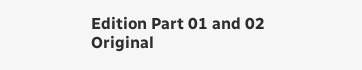Edition Part 01 and 02
Original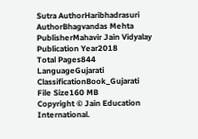Sutra AuthorHaribhadrasuri
AuthorBhagvandas Mehta
PublisherMahavir Jain Vidyalay
Publication Year2018
Total Pages844
LanguageGujarati
ClassificationBook_Gujarati
File Size160 MB
Copyright © Jain Education International.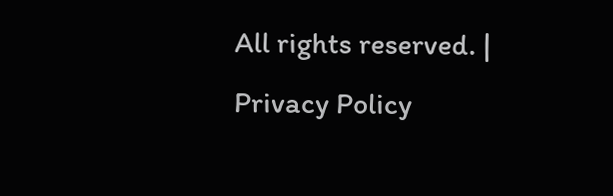All rights reserved. | Privacy Policy